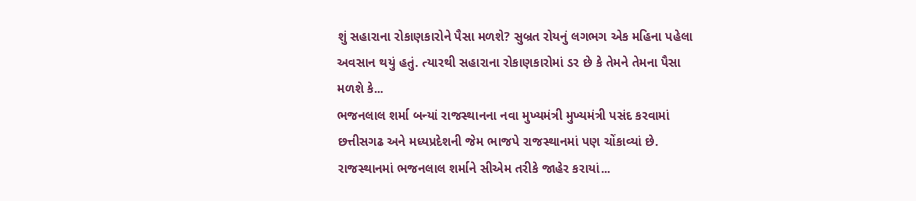શું સહારાના રોકાણકારોને પૈસા મળશે? સુબ્રત રોયનું લગભગ એક મહિના પહેલા અવસાન થયું હતું. ત્યારથી સહારાના રોકાણકારોમાં ડર છે કે તેમને તેમના પૈસા મળશે કે...
ભજનલાલ શર્મા બન્યાં રાજસ્થાનના નવા મુખ્યમંત્રી મુખ્યમંત્રી પસંદ કરવામાં છત્તીસગઢ અને મધ્યપ્રદેશની જેમ ભાજપે રાજસ્થાનમાં પણ ચોંકાવ્યાં છે. રાજસ્થાનમાં ભજનલાલ શર્માને સીએમ તરીકે જાહેર કરાયાં...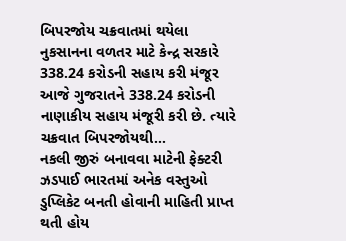બિપરજોય ચક્રવાતમાં થયેલા નુકસાનના વળતર માટે કેન્દ્ર સરકારે 338.24 કરોડની સહાય કરી મંજૂર આજે ગુજરાતને 338.24 કરોડની નાણાકીય સહાય મંજૂરી કરી છે. ત્યારે ચક્રવાત બિપરજોયથી...
નકલી જીરું બનાવવા માટેની ફેક્ટરી ઝડપાઈ ભારતમાં અનેક વસ્તુઓ ડુપ્લિકેટ બનતી હોવાની માહિતી પ્રાપ્ત થતી હોય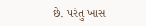છે. પરંતુ ખાસ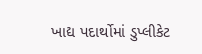ખાદ્ય પદાર્થોમાં ડુપ્લીકેટ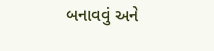બનાવવું અને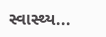સ્વાસ્થ્ય...